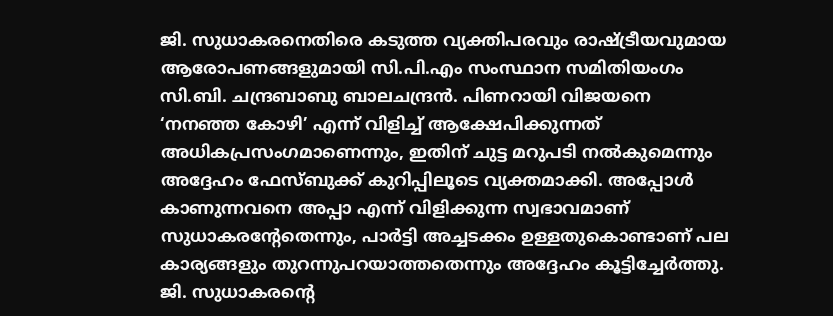ജി. സുധാകരനെതിരെ കടുത്ത വ്യക്തിപരവും രാഷ്ട്രീയവുമായ ആരോപണങ്ങളുമായി സി.പി.എം സംസ്ഥാന സമിതിയംഗം സി.ബി. ചന്ദ്രബാബു ബാലചന്ദ്രൻ. പിണറായി വിജയനെ ‘നനഞ്ഞ കോഴി’ എന്ന് വിളിച്ച് ആക്ഷേപിക്കുന്നത് അധികപ്രസംഗമാണെന്നും, ഇതിന് ചുട്ട മറുപടി നൽകുമെന്നും അദ്ദേഹം ഫേസ്ബുക്ക് കുറിപ്പിലൂടെ വ്യക്തമാക്കി. അപ്പോൾ കാണുന്നവനെ അപ്പാ എന്ന് വിളിക്കുന്ന സ്വഭാവമാണ് സുധാകരന്റേതെന്നും, പാർട്ടി അച്ചടക്കം ഉള്ളതുകൊണ്ടാണ് പല കാര്യങ്ങളും തുറന്നുപറയാത്തതെന്നും അദ്ദേഹം കൂട്ടിച്ചേർത്തു.
ജി. സുധാകരന്റെ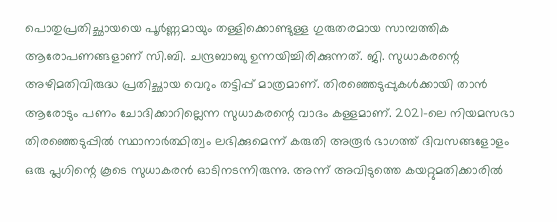പൊതുപ്രതിച്ഛായയെ പൂർണ്ണമായും തള്ളിക്കൊണ്ടുള്ള ഗുരുതരമായ സാമ്പത്തിക ആരോപണങ്ങളാണ് സി.ബി. ചന്ദ്രബാബു ഉന്നയിച്ചിരിക്കുന്നത്. ജി. സുധാകരന്റെ അഴിമതിവിരുദ്ധ പ്രതിച്ഛായ വെറും തട്ടിപ്പ് മാത്രമാണ്. തിരഞ്ഞെടുപ്പുകൾക്കായി താൻ ആരോടും പണം ചോദിക്കാറില്ലെന്ന സുധാകരന്റെ വാദം കള്ളമാണ്. 2021-ലെ നിയമസഭാ തിരഞ്ഞെടുപ്പിൽ സ്ഥാനാർത്ഥിത്വം ലഭിക്കുമെന്ന് കരുതി അരൂർ ഭാഗത്ത് ദിവസങ്ങളോളം ഒരു പ്ലഗിന്റെ കൂടെ സുധാകരൻ ഓടിനടന്നിരുന്നു. അന്ന് അവിടുത്തെ കയറ്റുമതിക്കാരിൽ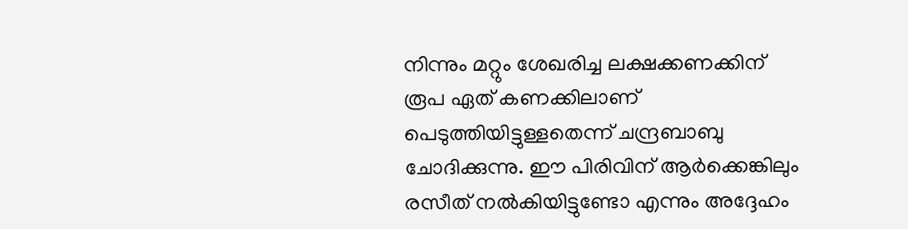നിന്നും മറ്റും ശേഖരിച്ച ലക്ഷക്കണക്കിന് രൂപ ഏത് കണക്കിലാണ് പെടുത്തിയിട്ടുള്ളതെന്ന് ചന്ദ്രബാബു ചോദിക്കുന്നു. ഈ പിരിവിന് ആർക്കെങ്കിലും രസീത് നൽകിയിട്ടുണ്ടോ എന്നും അദ്ദേഹം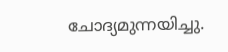ചോദ്യമുന്നയിച്ചു.